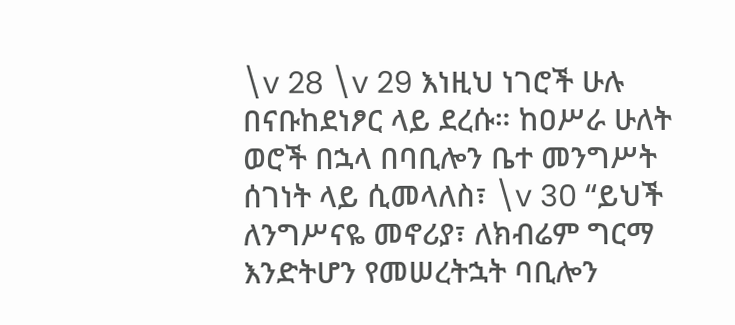\v 28 \v 29 እነዚህ ነገሮች ሁሉ በናቡከደነፆር ላይ ደረሱ። ከዐሥራ ሁለት ወሮች በኋላ በባቢሎን ቤተ መንግሥት ሰገነት ላይ ሲመላለስ፣ \v 30 “ይህች ለንግሥናዬ መኖሪያ፣ ለክብሬም ግርማ እንድትሆን የመሠረትኋት ባቢሎን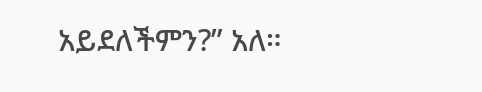አይደለችምን?” አለ።